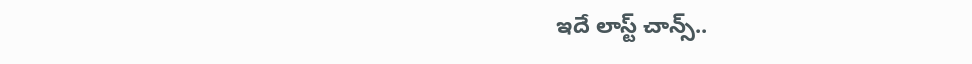ఇదే లాస్ట్ చాన్స్..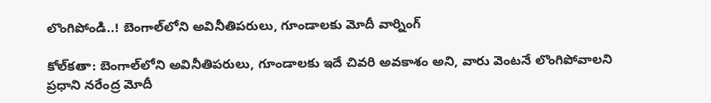లొంగిపోండి..! బెంగాల్‌‌‌‌‌‌‌‌‌‌‌‌‌‌‌‌లోని అవినీతిపరులు, గూండాలకు మోదీ వార్నింగ్

కోల్‌‌‌‌‌‌‌‌‌‌‌‌‌‌‌‌కతా: బెంగాల్‌‌‌‌‌‌‌‌‌‌‌‌‌‌‌‌లోని అవినీతిపరులు, గూండాలకు ఇదే చివరి అవకాశం అని, వారు వెంటనే లొంగిపోవాలని ప్రధాని నరేంద్ర మోదీ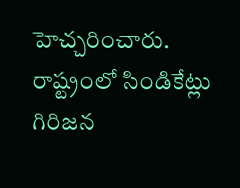హెచ్చరించారు. రాష్ట్రంలో సిండికేట్లు గిరిజన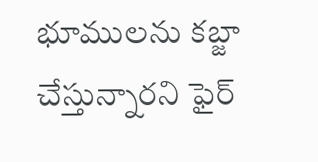భూములను కబ్జా చేస్తున్నారని ఫైర్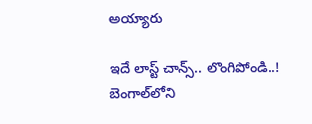అయ్యారు

ఇదే లాస్ట్ చాన్స్.. లొంగిపోండి..! బెంగాల్‌‌‌‌‌‌‌‌‌‌‌‌‌‌‌‌లోని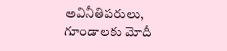అవినీతిపరులు, గూండాలకు మోదీ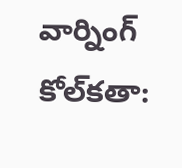వార్నింగ్
కోల్‌‌‌‌‌‌‌‌‌‌‌‌‌‌‌‌కతా: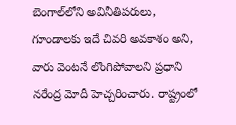బెంగాల్‌‌‌‌‌‌‌‌‌‌‌‌‌‌‌‌లోని అవినీతిపరులు, గూండాలకు ఇదే చివరి అవకాశం అని, వారు వెంటనే లొంగిపోవాలని ప్రధాని నరేంద్ర మోదీ హెచ్చరించారు. రాష్ట్రంలో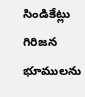సిండికేట్లు గిరిజన భూములను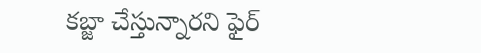కబ్జా చేస్తున్నారని ఫైర్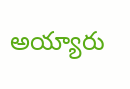అయ్యారు